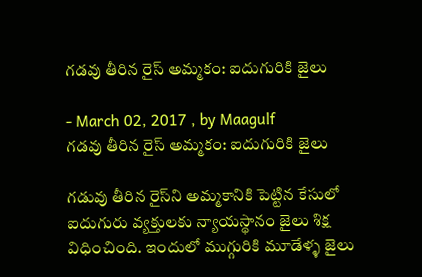గడవు తీరిన రైస్‌ అమ్మకం: ఐదుగురికి జైలు

- March 02, 2017 , by Maagulf
గడవు తీరిన రైస్‌ అమ్మకం: ఐదుగురికి జైలు

గడువు తీరిన రైస్‌ని అమ్మకానికి పెట్టిన కేసులో ఐదుగురు వ్యక్తులకు న్యాయస్థానం జైలు శిక్ష విధించింది. ఇందులో ముగ్గురికి మూడేళ్ళ జైలు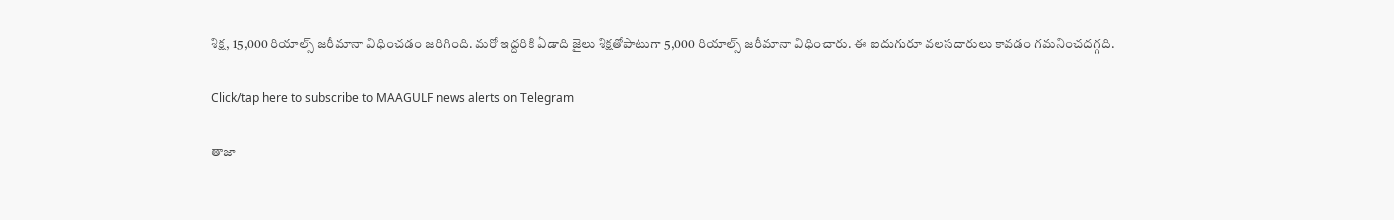శిక్ష, 15,000 రియాల్స్‌ జరీమానా విధించడం జరిగింది. మరో ఇద్దరికి ఏడాది జైలు శిక్షతోపాటుగా 5,000 రియాల్స్‌ జరీమానా విధించారు. ఈ ఐదుగురూ వలసదారులు కావడం గమనించదగ్గది.

Click/tap here to subscribe to MAAGULF news alerts on Telegram

తాజా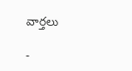వార్తలు

-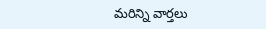మరిన్ని వార్తలు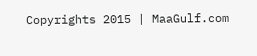Copyrights 2015 | MaaGulf.com